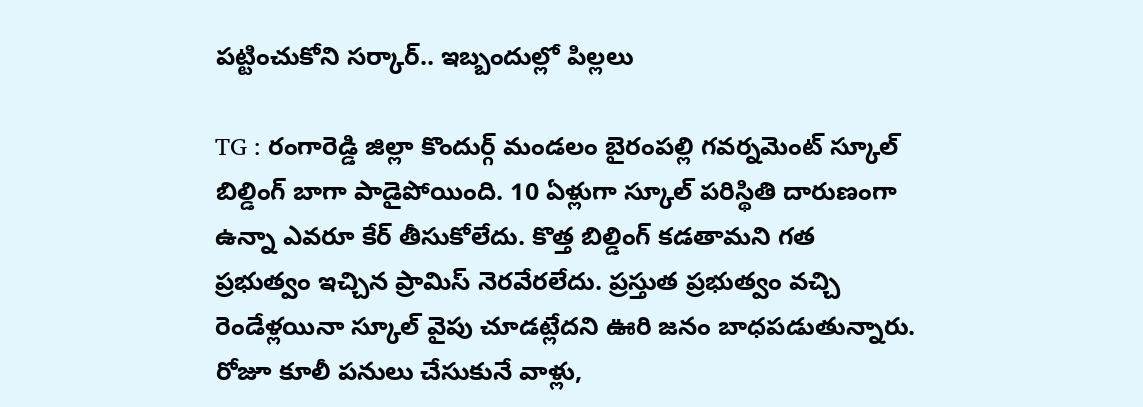పట్టించుకోని సర్కార్.. ఇబ్బందుల్లో పిల్లలు

TG : రంగారెడ్డి జిల్లా కొందుర్గ్ మండలం బైరంపల్లి గవర్నమెంట్ స్కూల్ బిల్డింగ్ బాగా పాడైపోయింది. 10 ఏళ్లుగా స్కూల్ పరిస్థితి దారుణంగా ఉన్నా ఎవరూ కేర్ తీసుకోలేదు. కొత్త బిల్డింగ్ కడతామని గత ప్రభుత్వం ఇచ్చిన ప్రామిస్ నెరవేరలేదు. ప్రస్తుత ప్రభుత్వం వచ్చి రెండేళ్లయినా స్కూల్ వైపు చూడట్లేదని ఊరి జనం బాధపడుతున్నారు. రోజూ కూలీ పనులు చేసుకునే వాళ్లు,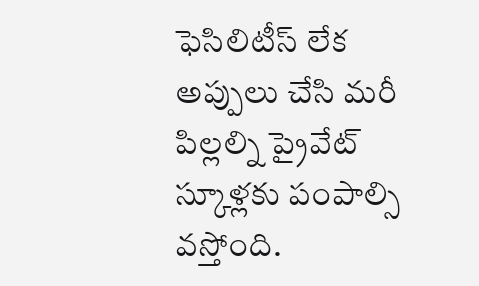ఫెసిలిటీస్ లేక అప్పులు చేసి మరీ పిల్లల్ని ప్రైవేట్ స్కూళ్లకు పంపాల్సి వస్తోంది.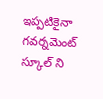ఇప్పటికైనా గవర్నమెంట్ స్కూల్ ని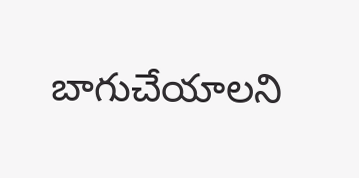బాగుచేయాలని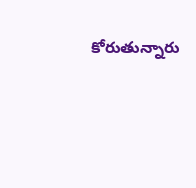కోరుతున్నారు